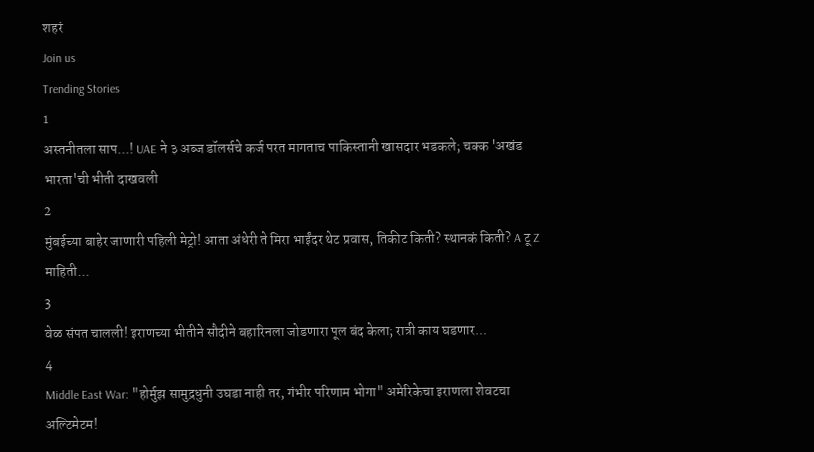शहरं
Join us
Trending Stories
1
अस्तनीतला साप...! UAE ने ३ अब्ज डॉलर्सचे कर्ज परत मागताच पाकिस्तानी खासदार भडकले; चक्क 'अखंड भारता'ची भीती दाखवली
2
मुंबईच्या बाहेर जाणारी पहिली मेट्रो! आता अंधेरी ते मिरा भाईंदर थेट प्रवास, तिकीट किती? स्थानकं किती? A टू Z माहिती...
3
वेळ संपत चालली! इराणच्या भीतीने सौदीने बहारिनला जोडणारा पूल बंद केला; रात्री काय घडणार...
4
Middle East War: "होर्मुझ सामुद्रधुनी उघडा नाही तर, गंभीर परिणाम भोगा" अमेरिकेचा इराणला शेवटचा अल्टिमेटम!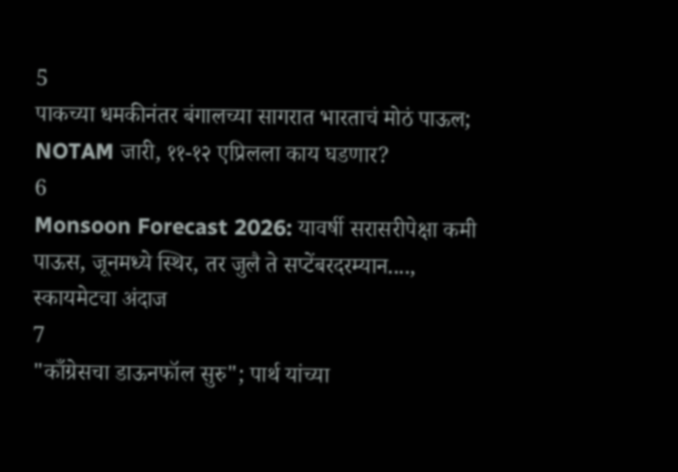5
पाकच्या धमकीनंतर बंगालच्या सागरात भारताचं मोठं पाऊल; NOTAM जारी, ११-१२ एप्रिलला काय घडणार?
6
Monsoon Forecast 2026: यावर्षी सरासरीपेक्षा कमी पाऊस, जूनमध्ये स्थिर, तर जुलै ते सप्टेंबरदरम्यान...., स्कायमेटचा अंदाज
7
"काँग्रेसचा डाऊनफॉल सुरु"; पार्थ यांच्या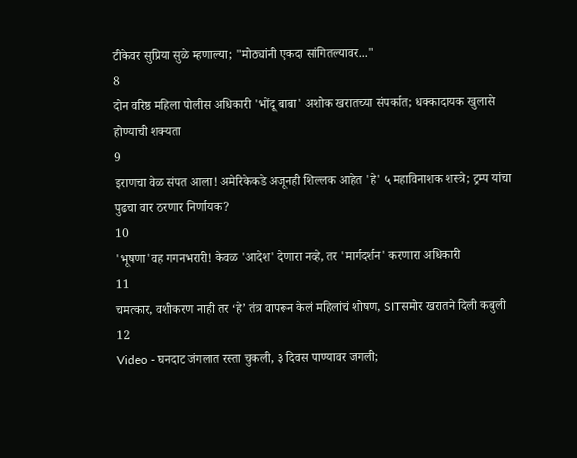टीकेवर सुप्रिया सुळे म्हणाल्या; "मोठ्यांनी एकदा सांगितल्यावर..."
8
दोन वरिष्ठ महिला पोलीस अधिकारी 'भोंदू बाबा' अशोक खरातच्या संपर्कात; धक्कादायक खुलासे होण्याची शक्यता
9
इराणचा वेळ संपत आला! अमेरिकेकडे अजूनही शिल्लक आहेत 'हे' ५ महाविनाशक शस्त्रे; ट्रम्प यांचा पुढचा वार ठरणार निर्णायक?
10
'भूषणा'वह गगनभरारी! केवळ 'आदेश' देणारा नव्हे, तर 'मार्गदर्शन' करणारा अधिकारी
11
चमत्कार, वशीकरण नाही तर ‘हे’ तंत्र वापरून केलं महिलांचं शोषण, SITसमोर खरातने दिली कबुली
12
Video - घनदाट जंगलात रस्ता चुकली, ३ दिवस पाण्यावर जगली;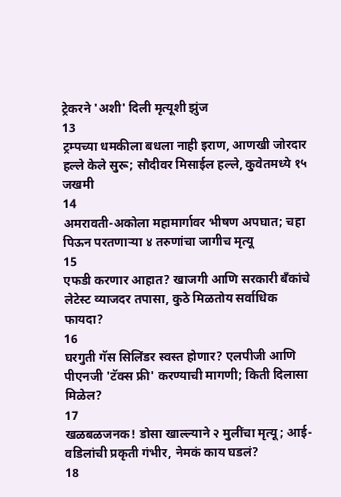ट्रेकरने 'अशी' दिली मृत्यूशी झुंज
13
ट्रम्पच्या धमकीला बधला नाही इराण, आणखी जोरदार हल्ले केले सुरू; सौदीवर मिसाईल हल्ले, कुवेतमध्ये १५ जखमी
14
अमरावती-अकोला महामार्गावर भीषण अपघात; चहा पिऊन परतणाऱ्या ४ तरुणांचा जागीच मृत्यू
15
एफडी करणार आहात? खाजगी आणि सरकारी बँकांचे लेटेस्ट व्याजदर तपासा, कुठे मिळतोय सर्वाधिक फायदा?
16
घरगुती गॅस सिलिंडर स्वस्त होणार? एलपीजी आणि पीएनजी 'टॅक्स फ्री' करण्याची मागणी; किती दिलासा मिळेल?
17
खळबळजनक! डोसा खाल्ल्याने २ मुलींचा मृत्यू; आई-वडिलांची प्रकृती गंभीर, नेमकं काय घडलं?
18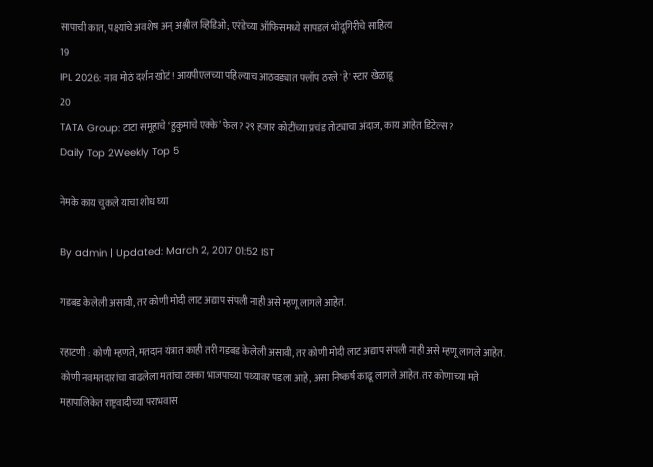सापाची कात, पक्ष्यांचे अवशेष अन् अश्लील व्हिडिओ; एरंडेच्या ऑफिसमध्ये सापडलं भोंदूगिरीचे साहित्य
19
IPL 2026: नाव मोठं दर्शन खोटं! आयपीएलच्या पहिल्याच आठवड्यात फ्लॉप ठरले 'हे' स्टार खेळाडू
20
TATA Group: टाटा समूहाचे ‘हुकुमाचे एक्के’ फेल? २९ हजार कोटींच्या प्रचंड तोट्याचा अंदाज, काय आहेत डिटेल्स?
Daily Top 2Weekly Top 5

नेमके काय चुकले याचा शोध घ्या

By admin | Updated: March 2, 2017 01:52 IST

गडबड केलेली असावी, तर कोणी मोदी लाट अद्याप संपली नाही असे म्हणू लागले आहेत.

रहाटणी : कोणी म्हणते, मतदान यंत्रात काही तरी गडबड केलेली असावी, तर कोणी मोदी लाट अद्याप संपली नाही असे म्हणू लागले आहेत. कोणी नवमतदारांचा वाढलेला मतांचा टक्का भाजपाच्या पथ्यावर पडला आहे, असा निष्कर्ष काढू लागले आहेत. तर कोणाच्या मते महापालिकेत राष्ट्रवादीच्या पराभवास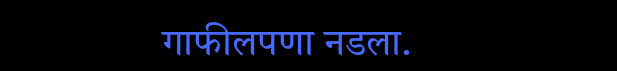गाफीलपणा नडला.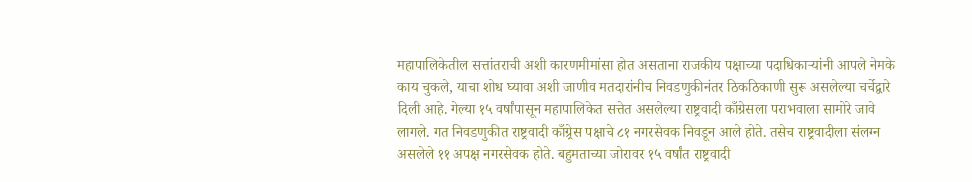महापालिकेतील सत्तांतराची अशी कारणमीमांसा होत असताना राजकीय पक्षाच्या पदाधिकाऱ्यांनी आपले नेमके काय चुकले, याचा शोध घ्यावा अशी जाणीव मतदारांनीच निवडणुकीनंतर ठिकठिकाणी सुरू असलेल्या चर्चेद्वारे दिली आहे. गेल्या १५ वर्षांपासून महापालिकेत सत्तेत असलेल्या राष्ट्रवादी काँग्रेसला पराभवाला सामोरे जावे लागले. गत निवडणुकीत राष्ट्रवादी काँग्र्रेस पक्षाचे ८१ नगरसेवक निवडून आले होते. तसेच राष्ट्रवादीला संलग्न असलेले ११ अपक्ष नगरसेवक होते. बहुमताच्या जोरावर १५ वर्षांत राष्ट्रवादी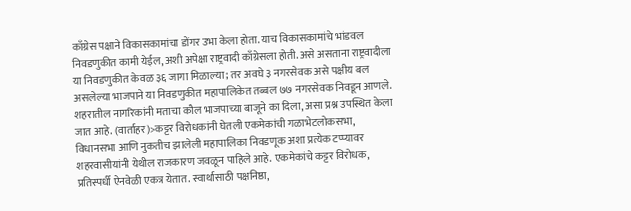काँग्रेस पक्षाने विकासकामांचा डोंगर उभा केला होता. याच विकासकामांचे भांडवल निवडणुकीत कामी येईल, अशी अपेक्षा राष्ट्रवादी काँग्रेसला होती. असे असताना राष्ट्रवादीला या निवडणुकीत केवळ ३६ जागा मिळाल्या; तर अवघे ३ नगरसेवक असे पक्षीय बल असलेल्या भाजपाने या निवडणुकीत महापालिकेत तब्बल ७७ नगरसेवक निवडून आणले. शहरातील नागरिकांनी मताचा कौल भाजपाच्या बाजूने का दिला, असा प्रश्न उपस्थित केला जात आहे. (वार्ताहर)>कट्टर विरोधकांनी घेतली एकमेकांची गळाभेटलोकसभा, विधानसभा आणि नुकतीच झालेली महापालिका निवडणूक अशा प्रत्येक टप्प्यावर शहरवासीयांनी येथील राजकारण जवळून पाहिले आहे. एकमेकांचे कट्टर विरोधक, प्रतिस्पर्धी ऐनवेळी एकत्र येतात. स्वार्थासाठी पक्षनिष्ठा,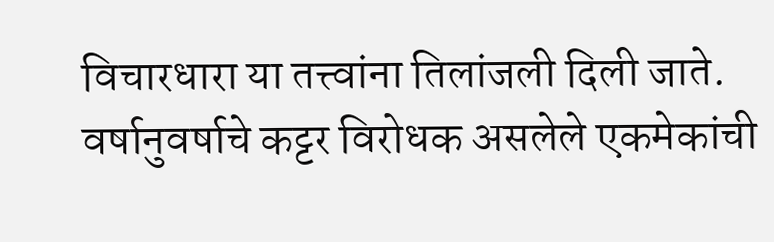विचारधारा या तत्त्वांना तिलांजली दिली जाते. वर्षानुवर्षाचे कट्टर विरोधक असलेले एकमेकांची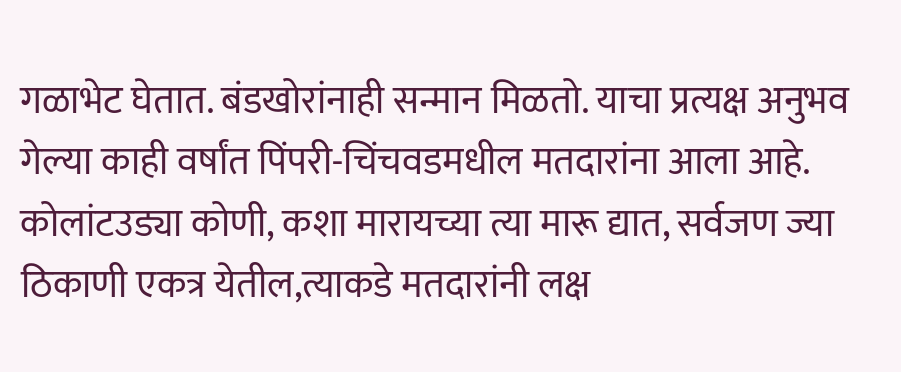गळाभेट घेतात. बंडखोरांनाही सन्मान मिळतो. याचा प्रत्यक्ष अनुभव गेल्या काही वर्षांत पिंपरी-चिंचवडमधील मतदारांना आला आहे. कोलांटउड्या कोणी, कशा मारायच्या त्या मारू द्यात, सर्वजण ज्या ठिकाणी एकत्र येतील,त्याकडे मतदारांनी लक्ष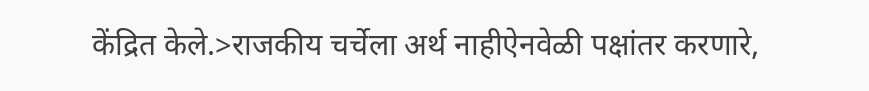केंद्रित केले.>राजकीय चर्चेला अर्थ नाहीऐनवेळी पक्षांतर करणारे,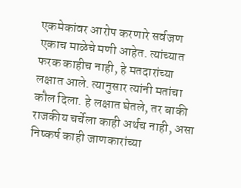एकमेकांवर आरोप करणारे सर्वजण एकाच माळेचे मणी आहेत. त्यांच्यात फरक काहीच नाही, हे मतदारांच्या लक्षात आले. त्यानुसार त्यांनी मतांचा कौल दिला. हे लक्षात घेतले, तर बाकी राजकीय चर्चेला काही अर्थच नाही, असा निष्कर्ष काही जाणकारांच्या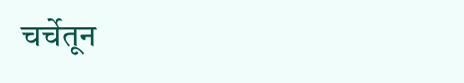चर्चेतून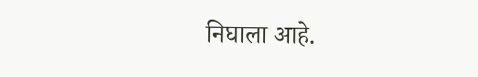निघाला आहे.